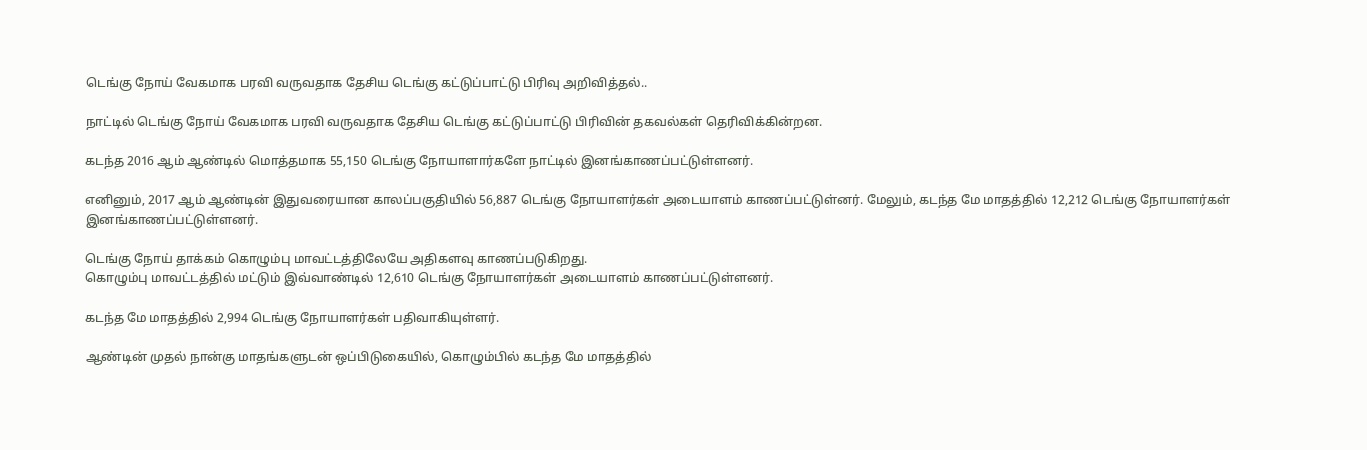டெங்கு நோய் வேகமாக பரவி வருவதாக தேசிய டெங்கு கட்டுப்பாட்டு பிரிவு அறிவித்தல்..

நாட்டில் டெங்கு நோய் வேகமாக பரவி வருவதாக தேசிய டெங்கு கட்டுப்பாட்டு பிரிவின் தகவல்கள் தெரிவிக்கின்றன.

கடந்த 2016 ஆம் ஆண்டில் மொத்தமாக 55,150 டெங்கு நோயாளார்களே நாட்டில் இனங்காணப்பட்டுள்ளனர்.

எனினும், 2017 ஆம் ஆண்டின் இதுவரையான காலப்பகுதியில் 56,887 டெங்கு நோயாளர்கள் அடையாளம் காணப்பட்டுள்னர். மேலும், கடந்த மே மாதத்தில் 12,212 டெங்கு நோயாளர்கள் இனங்காணப்பட்டுள்ளனர்.

டெங்கு நோய் தாக்கம் கொழும்பு மாவட்டத்திலேயே அதிகளவு காணப்படுகிறது.
கொழும்பு மாவட்டத்தில் மட்டும் இவ்வாண்டில் 12,610 டெங்கு நோயாளர்கள் அடையாளம் காணப்பட்டுள்ளனர்.

கடந்த மே மாதத்தில் 2,994 டெங்கு நோயாளர்கள் பதிவாகியுள்ளர்.

ஆண்டின் முதல் நான்கு மாதங்களுடன் ஒப்பிடுகையில், கொழும்பில் கடந்த மே மாதத்தில்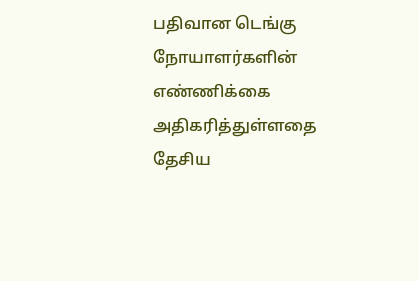பதிவான டெங்கு நோயாளர்களின் எண்ணிக்கை அதிகரித்துள்ளதை தேசிய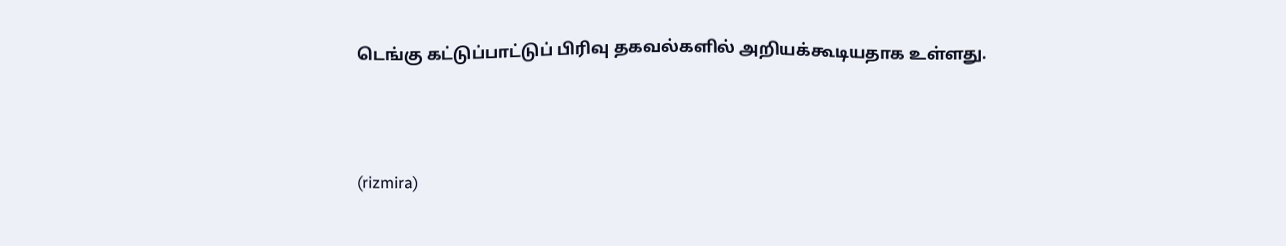டெங்கு கட்டுப்பாட்டுப் பிரிவு தகவல்களில் அறியக்கூடியதாக உள்ளது.



(rizmira)